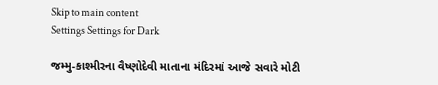Skip to main content
Settings Settings for Dark

જમ્મુ-કાશ્મીરના વૈષ્ણોદેવી માતાના મંદિરમાં આજે સવારે મોટી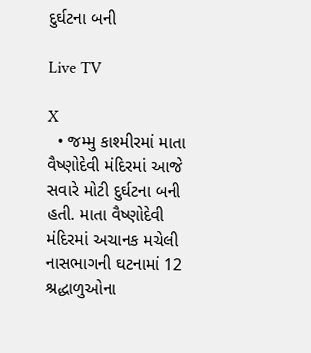દુર્ઘટના બની

Live TV

X
  • જમ્મુ કાશ્મીરમાં માતા વૈષ્ણોદેવી મંદિરમાં આજે સવારે મોટી દુર્ઘટના બની હતી. માતા વૈષ્ણોદેવી મંદિરમાં અચાનક મચેલી નાસભાગની ઘટનામાં 12 શ્રદ્ધાળુઓના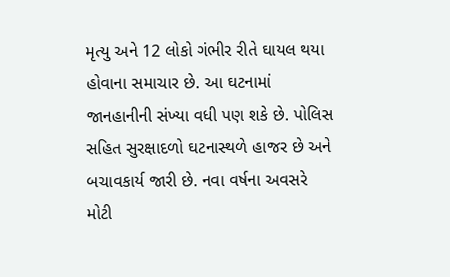મૃત્યુ અને 12 લોકો ગંભીર રીતે ઘાયલ થયા હોવાના સમાચાર છે. આ ઘટનામાં જાનહાનીની સંખ્યા વધી પણ શકે છે. પોલિસ સહિત સુરક્ષાદળો ઘટનાસ્થળે હાજર છે અને બચાવકાર્ય જારી છે. નવા વર્ષના અવસરે મોટી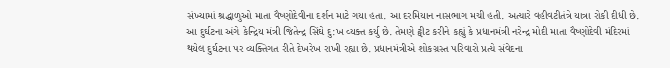સંખ્યામાં શ્રદ્ધાળુઓ માતા વૈષ્ણોદેવીના દર્શન માટે ગયા હતા. આ દરમિયાન નાસભાગ મચી હતી. અત્યારે વહીવટીતંત્રે યાત્રા રોકી દીધી છે. આ દુર્ઘટના અંગે કેન્દ્રિય મંત્રી જિતેન્દ્ર સિંઘે દુ:ખ વ્યક્ત કર્યુ છે. તેમણે ટ્વીટ કરીને કહ્યું કે પ્રધાનમંત્રી નરેન્દ્ર મોદી માતા વૈષ્ણોદેવી મંદિરમાં થયેલ દુર્ઘટના પર વ્યક્તિગત રીતે દેખરેખ રાખી રહ્યા છે. પ્રધાનમંત્રીએ શોકગ્રસ્ત પરિવારો પ્રત્યે સંવેદના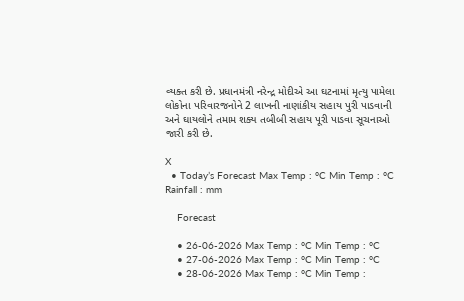વ્યક્ત કરી છે. પ્રધાનમંત્રી નરેન્દ્ર મોદીએ આ ઘટનામાં મૃત્યુ પામેલા લોકોના પરિવારજનોને 2 લાખની નાણાંકીય સહાય પુરી પાડવાની અને ઘાયલોને તમામ શક્ય તબીબી સહાય પૂરી પાડવા સૂચનાઓ જારી કરી છે.

X
  • Today’s Forecast Max Temp : °C Min Temp : °C Rainfall : mm

    Forecast

    • 26-06-2026 Max Temp : °C Min Temp : °C
    • 27-06-2026 Max Temp : °C Min Temp : °C
    • 28-06-2026 Max Temp : °C Min Temp :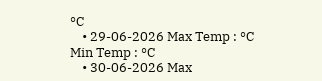°C
    • 29-06-2026 Max Temp : °C Min Temp : °C
    • 30-06-2026 Max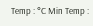Temp : °C Min Temp :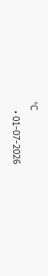°C
    • 01-07-2026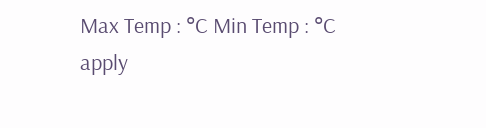Max Temp : °C Min Temp : °C
apply